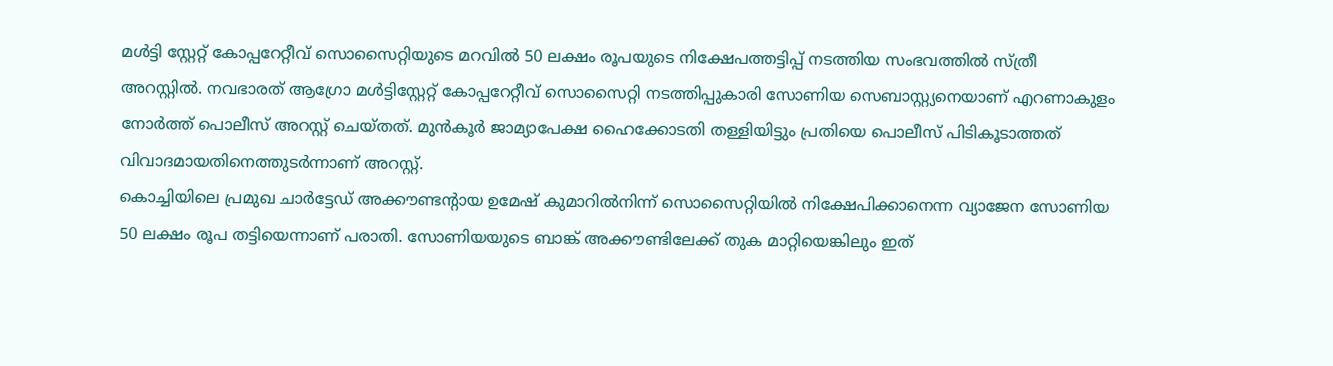മൾട്ടി സ്റ്റേറ്റ് കോപ്പറേറ്റീവ് സൊസൈറ്റിയുടെ മറവിൽ 50 ലക്ഷം രൂപയുടെ നിക്ഷേപത്തട്ടിപ്പ് നടത്തിയ സംഭവത്തിൽ സ്ത്രീ അറസ്റ്റിൽ. നവഭാരത് ആഗ്രോ മൾട്ടിസ്റ്റേറ്റ് കോപ്പറേറ്റീവ് സൊസൈറ്റി നടത്തിപ്പുകാരി സോണിയ സെബാസ്റ്റ്യനെയാണ് എറണാകുളം നോർത്ത് പൊലീസ് അറസ്റ്റ് ചെയ്തത്. മുൻകൂർ ജാമ്യാപേക്ഷ ഹൈക്കോടതി തള്ളിയിട്ടും പ്രതിയെ പൊലീസ് പിടികൂടാത്തത് വിവാദമായതിനെത്തുടർന്നാണ് അറസ്റ്റ്.
കൊച്ചിയിലെ പ്രമുഖ ചാർട്ടേഡ് അക്കൗണ്ടന്റായ ഉമേഷ് കുമാറിൽനിന്ന് സൊസൈറ്റിയിൽ നിക്ഷേപിക്കാനെന്ന വ്യാജേന സോണിയ 50 ലക്ഷം രൂപ തട്ടിയെന്നാണ് പരാതി. സോണിയയുടെ ബാങ്ക് അക്കൗണ്ടിലേക്ക് തുക മാറ്റിയെങ്കിലും ഇത്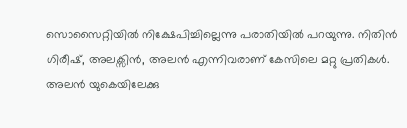സൊസൈറ്റിയിൽ നിക്ഷേപിച്ചില്ലെന്നു പരാതിയിൽ പറയുന്നു. നിതിൻ ഗിരീഷ്, അലക്സിൻ, അലൻ എന്നിവരാണ് കേസിലെ മറ്റു പ്രതികൾ. അലൻ യുകെയിലേക്കു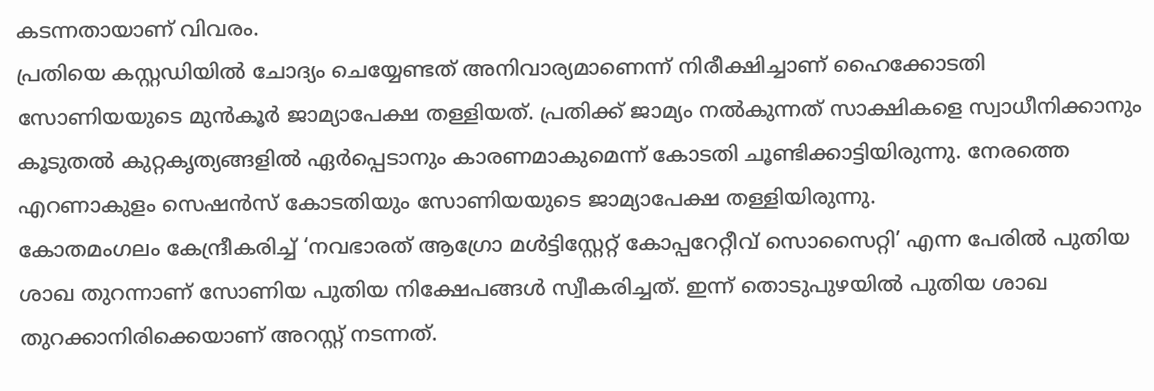കടന്നതായാണ് വിവരം.
പ്രതിയെ കസ്റ്റഡിയിൽ ചോദ്യം ചെയ്യേണ്ടത് അനിവാര്യമാണെന്ന് നിരീക്ഷിച്ചാണ് ഹൈക്കോടതി സോണിയയുടെ മുൻകൂർ ജാമ്യാപേക്ഷ തള്ളിയത്. പ്രതിക്ക് ജാമ്യം നൽകുന്നത് സാക്ഷികളെ സ്വാധീനിക്കാനും കൂടുതൽ കുറ്റകൃത്യങ്ങളിൽ ഏർപ്പെടാനും കാരണമാകുമെന്ന് കോടതി ചൂണ്ടിക്കാട്ടിയിരുന്നു. നേരത്തെ എറണാകുളം സെഷൻസ് കോടതിയും സോണിയയുടെ ജാമ്യാപേക്ഷ തള്ളിയിരുന്നു.
കോതമംഗലം കേന്ദ്രീകരിച്ച് ‘നവഭാരത് ആഗ്രോ മൾട്ടിസ്റ്റേറ്റ് കോപ്പറേറ്റീവ് സൊസൈറ്റി’ എന്ന പേരിൽ പുതിയ ശാഖ തുറന്നാണ് സോണിയ പുതിയ നിക്ഷേപങ്ങൾ സ്വീകരിച്ചത്. ഇന്ന് തൊടുപുഴയിൽ പുതിയ ശാഖ തുറക്കാനിരിക്കെയാണ് അറസ്റ്റ് നടന്നത്.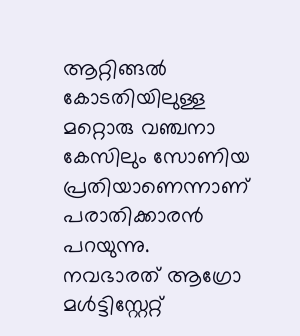ആറ്റിങ്ങൽ കോടതിയിലുള്ള മറ്റൊരു വഞ്ചനാ കേസിലും സോണിയ പ്രതിയാണെന്നാണ് പരാതിക്കാരൻ പറയുന്നു.
നവഭാരത് ആഗ്രോ മൾട്ടിസ്റ്റേറ്റ്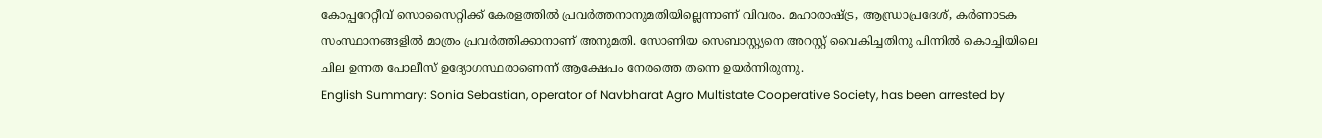കോപ്പറേറ്റീവ് സൊസൈറ്റിക്ക് കേരളത്തിൽ പ്രവർത്തനാനുമതിയില്ലെന്നാണ് വിവരം. മഹാരാഷ്ട്ര, ആന്ധ്രാപ്രദേശ്, കർണാടക സംസ്ഥാനങ്ങളിൽ മാത്രം പ്രവർത്തിക്കാനാണ് അനുമതി. സോണിയ സെബാസ്റ്റ്യനെ അറസ്റ്റ് വൈകിച്ചതിനു പിന്നിൽ കൊച്ചിയിലെ ചില ഉന്നത പോലീസ് ഉദ്യോഗസ്ഥരാണെന്ന് ആക്ഷേപം നേരത്തെ തന്നെ ഉയർന്നിരുന്നു.
English Summary: Sonia Sebastian, operator of Navbharat Agro Multistate Cooperative Society, has been arrested by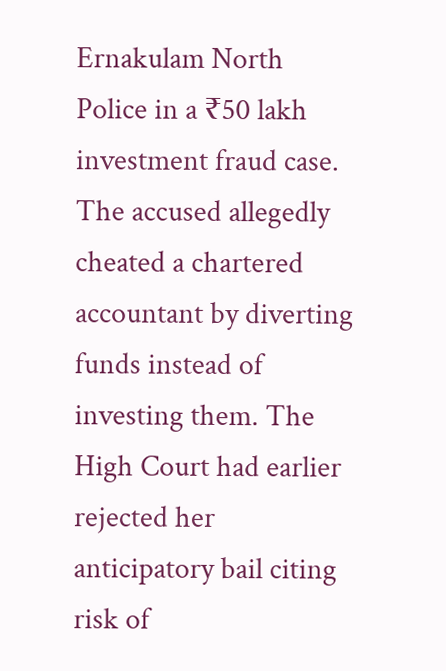Ernakulam North Police in a ₹50 lakh investment fraud case. The accused allegedly cheated a chartered accountant by diverting funds instead of investing them. The High Court had earlier rejected her anticipatory bail citing risk of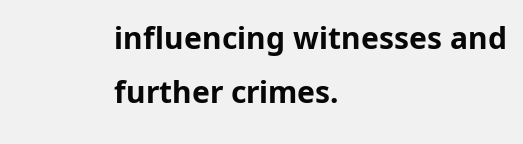influencing witnesses and further crimes.